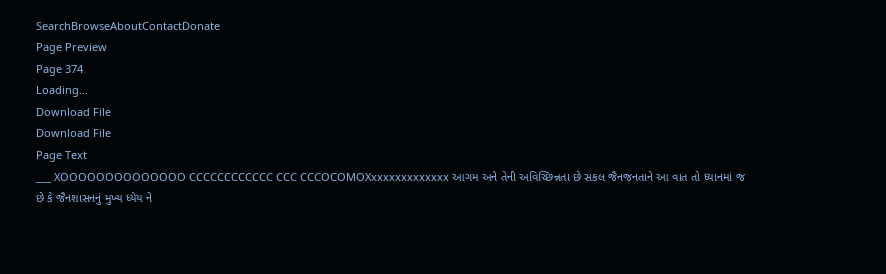SearchBrowseAboutContactDonate
Page Preview
Page 374
Loading...
Download File
Download File
Page Text
___ XOOOOOOOOOOOOOO CCCCCCCCCCCC CCC CCCOCOMOXxxxxxxxxxxxxx આગમ અને તેની અવિચ્છિન્નતા છે સકલ જૈનજનતાને આ વાત તો ધ્યાનમાં જ છે કે જૈનશાસનનું મુખ્ય ધ્યેય ને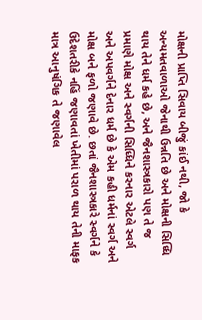મોક્ષની પ્રાપ્તિ સિવાય બીજું કાંઈ નથી, જો કે અન્યમતવાળાઓ જેનાથી ઉન્નતિ છે અને મોક્ષની સિધ્ધિ થાય તેને ધર્મ કહે છે, અને જૈનશાસ્ત્રકારો પણ તે જ પ્રમાણે મોક્ષ અને સ્વર્ગની સિધ્ધિને કરનાર એટલે સ્વર્ગ અને અપવર્ગને દેનાર ધર્મ છે કે એમ કહી ધર્મનાં સ્વર્ગ અને મોક્ષ બને ફળો જણાવે છે. છતાં જૈનશાસ્ત્રકારે સ્વર્ગને કે ઉદેશતરીકે નહિં જણાવતાં ખેતીમાં પરાળ થાય તેની માફક માત્ર આનુષંગિક તે જણાવેલ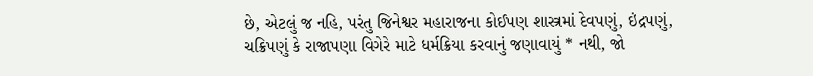છે, એટલું જ નહિ, પરંતુ જિનેશ્વર મહારાજના કોઈપણ શાસ્ત્રમાં દેવપણું, ઇંદ્રપણું, ચક્રિપણું કે રાજાપણા વિગેરે માટે ધર્મક્રિયા કરવાનું જણાવાયું * નથી, જો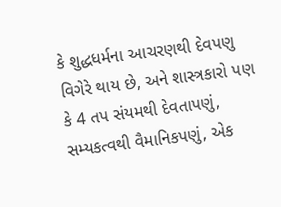કે શુદ્ધધર્મના આચરણથી દેવપણુ વિગેરે થાય છે, અને શાસ્ત્રકારો પણ કે 4 તપ સંયમથી દેવતાપણું, સમ્યકત્વથી વૈમાનિકપણું, એક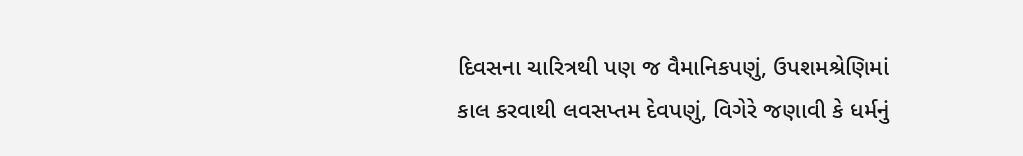દિવસના ચારિત્રથી પણ જ વૈમાનિકપણું, ઉપશમશ્રેણિમાં કાલ કરવાથી લવસપ્તમ દેવપણું, વિગેરે જણાવી કે ધર્મનું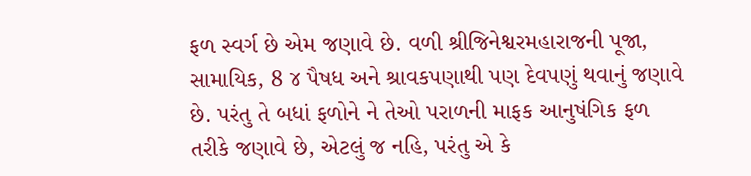ફળ સ્વર્ગ છે એમ જણાવે છે. વળી શ્રીજિનેશ્વરમહારાજની પૂજા, સામાયિક, 8 ૪ પૈષધ અને શ્રાવકપણાથી પણ દેવપણું થવાનું જણાવે છે. પરંતુ તે બધાં ફળોને ને તેઓ પરાળની માફક આનુષંગિક ફળ તરીકે જણાવે છે, એટલું જ નહિ, પરંતુ એ કે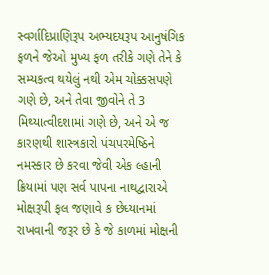સ્વર્ગાદિપ્રાણિરૂપ અભ્યદયરૂપ આનુષંગિક ફળને જેઓ મુખ્ય ફળ તરીકે ગણે તેને કે સમ્યકત્વ થયેલું નથી એમ ચોક્કસપણે ગણે છે, અને તેવા જીવોને તે 3 મિથ્યાત્વીદશામાં ગણે છે, અને એ જ કારણથી શાસ્ત્રકારો પંચપરમેષ્ઠિને નમસ્કાર છે કરવા જેવી એક લ્હાની ક્રિયામાં પણ સર્વ પાપના નાથદ્વારાએ મોક્ષરૂપી ફલ જણાવે ક છેધ્યાનમાં રાખવાની જરૂર છે કે જે કાળમાં મોક્ષની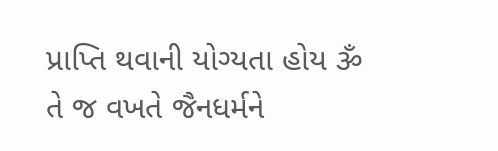પ્રાપ્તિ થવાની યોગ્યતા હોય ૐ તે જ વખતે જૈનધર્મને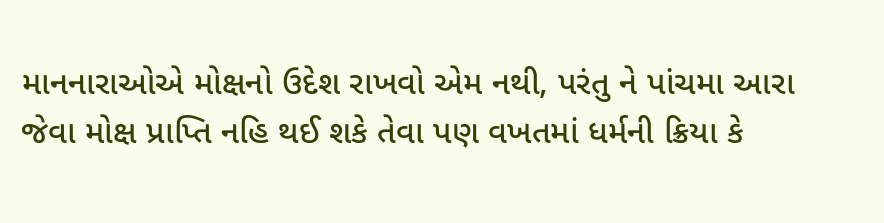માનનારાઓએ મોક્ષનો ઉદેશ રાખવો એમ નથી, પરંતુ ને પાંચમા આરા જેવા મોક્ષ પ્રાપ્તિ નહિ થઈ શકે તેવા પણ વખતમાં ધર્મની ક્રિયા કે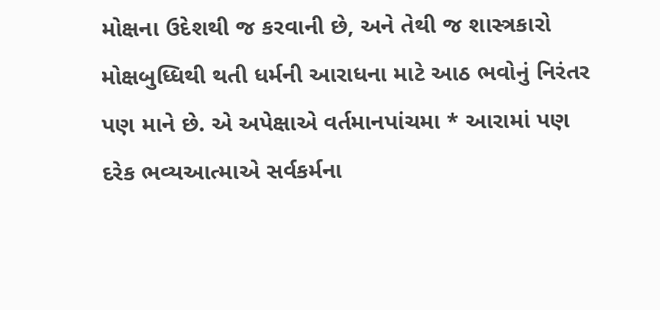મોક્ષના ઉદેશથી જ કરવાની છે, અને તેથી જ શાસ્ત્રકારો મોક્ષબુધ્ધિથી થતી ધર્મની આરાધના માટે આઠ ભવોનું નિરંતર પણ માને છે. એ અપેક્ષાએ વર્તમાનપાંચમા * આરામાં પણ દરેક ભવ્યઆત્માએ સર્વકર્મના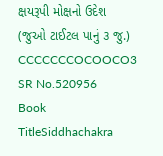ક્ષયરૂપી મોક્ષનો ઉદેશ (જુઓ ટાઈટલ પાનું ૩ જુ.) CCCCCCCOCOOCO3
SR No.520956
Book TitleSiddhachakra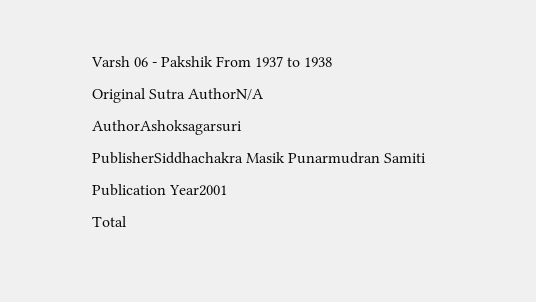Varsh 06 - Pakshik From 1937 to 1938
Original Sutra AuthorN/A
AuthorAshoksagarsuri
PublisherSiddhachakra Masik Punarmudran Samiti
Publication Year2001
Total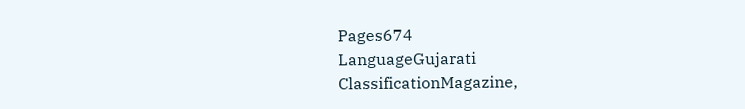Pages674
LanguageGujarati
ClassificationMagazine,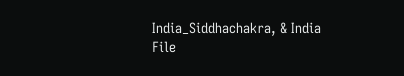India_Siddhachakra, & India
File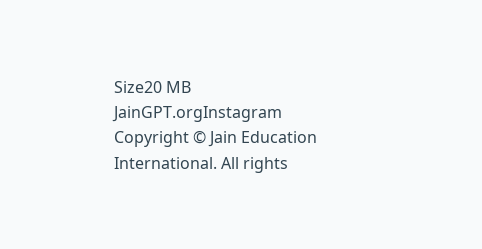Size20 MB
JainGPT.orgInstagram
Copyright © Jain Education International. All rights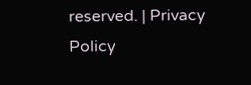reserved. | Privacy Policy